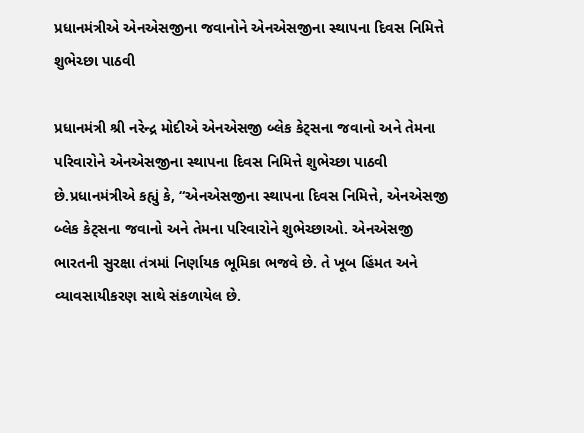પ્રધાનમંત્રીએ એનએસજીના જવાનોને એનએસજીના સ્થાપના દિવસ નિમિત્તે શુભેચ્છા પાઠવી

પ્રધાનમંત્રી શ્રી નરેન્દ્ર મોદીએ એનએસજી બ્લેક કેટ્સના જવાનો અને તેમના પરિવારોને એનએસજીના સ્થાપના દિવસ નિમિત્તે શુભેચ્છા પાઠવી છે.પ્રધાનમંત્રીએ કહ્યું કે, “એનએસજીના સ્થાપના દિવસ નિમિત્તે, એનએસજી બ્લેક કેટ્સના જવાનો અને તેમના પરિવારોને શુભેચ્છાઓ. એનએસજી ભારતની સુરક્ષા તંત્રમાં નિર્ણાયક ભૂમિકા ભજવે છે. તે ખૂબ હિંમત અને વ્યાવસાયીકરણ સાથે સંકળાયેલ છે.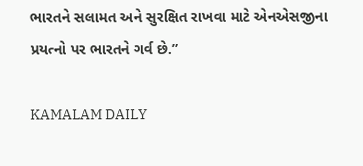ભારતને સલામત અને સુરક્ષિત રાખવા માટે એનએસજીના પ્રયત્નો પર ભારતને ગર્વ છે.”

KAMALAM DAILY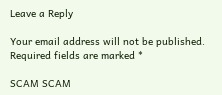Leave a Reply

Your email address will not be published. Required fields are marked *

SCAM SCAM